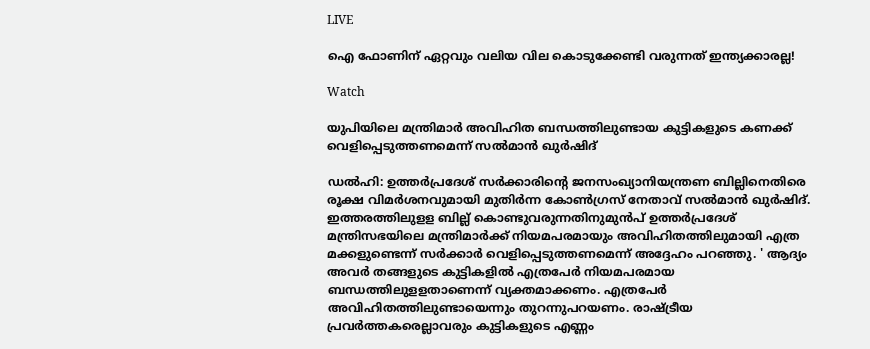LIVE

ഐ ഫോണിന് ഏറ്റവും വലിയ വില കൊടുക്കേണ്ടി വരുന്നത് ഇന്ത്യക്കാരല്ല!

Watch

യുപിയിലെ മന്ത്രിമാര്‍ അവിഹിത ബന്ധത്തിലുണ്ടായ കുട്ടികളുടെ കണക്ക് വെളിപ്പെടുത്തണമെന്ന് സല്‍മാന്‍ ഖുര്‍ഷിദ്

ഡല്‍ഹി: ഉത്തര്‍പ്രദേശ് സര്‍ക്കാരിന്റെ ജനസംഖ്യാനിയന്ത്രണ ബില്ലിനെതിരെ രൂക്ഷ വിമര്‍ശനവുമായി മുതിര്‍ന്ന കോണ്‍ഗ്രസ് നേതാവ് സല്‍മാന്‍ ഖുര്‍ഷിദ്. ഇത്തരത്തിലുളള ബില്ല് കൊണ്ടുവരുന്നതിനുമുന്‍പ് ഉത്തര്‍പ്രദേശ് മന്ത്രിസഭയിലെ മന്ത്രിമാര്‍ക്ക് നിയമപരമായും അവിഹിതത്തിലുമായി എത്ര മക്കളുണ്ടെന്ന് സര്‍ക്കാര്‍ വെളിപ്പെടുത്തണമെന്ന് അദ്ദേഹം പറഞ്ഞു. ' ആദ്യം അവര്‍ തങ്ങളുടെ കുട്ടികളില്‍ എത്രപേര്‍ നിയമപരമായ ബന്ധത്തിലുളളതാണെന്ന് വ്യക്തമാക്കണം. എത്രപേര്‍ അവിഹിതത്തിലുണ്ടായെന്നും തുറന്നുപറയണം. രാഷ്ട്രീയ പ്രവര്‍ത്തകരെല്ലാവരും കുട്ടികളുടെ എണ്ണം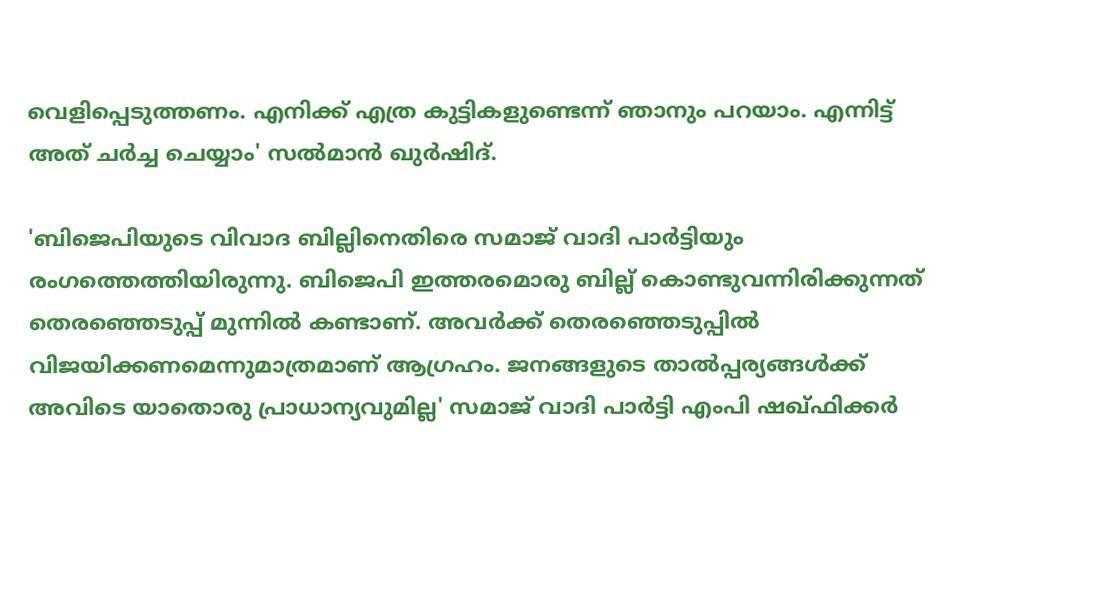വെളിപ്പെടുത്തണം. എനിക്ക് എത്ര കുട്ടികളുണ്ടെന്ന് ഞാനും പറയാം. എന്നിട്ട് അത് ചര്‍ച്ച ചെയ്യാം' സല്‍മാന്‍ ഖുര്‍ഷിദ്.

'ബിജെപിയുടെ വിവാദ ബില്ലിനെതിരെ സമാജ് വാദി പാര്‍ട്ടിയും രംഗത്തെത്തിയിരുന്നു. ബിജെപി ഇത്തരമൊരു ബില്ല് കൊണ്ടുവന്നിരിക്കുന്നത് തെരഞ്ഞെടുപ്പ് മുന്നില്‍ കണ്ടാണ്. അവര്‍ക്ക് തെരഞ്ഞെടുപ്പില്‍ വിജയിക്കണമെന്നുമാത്രമാണ് ആഗ്രഹം. ജനങ്ങളുടെ താല്‍പ്പര്യങ്ങള്‍ക്ക് അവിടെ യാതൊരു പ്രാധാന്യവുമില്ല' സമാജ് വാദി പാര്‍ട്ടി എംപി ഷഖ്ഫിക്കര്‍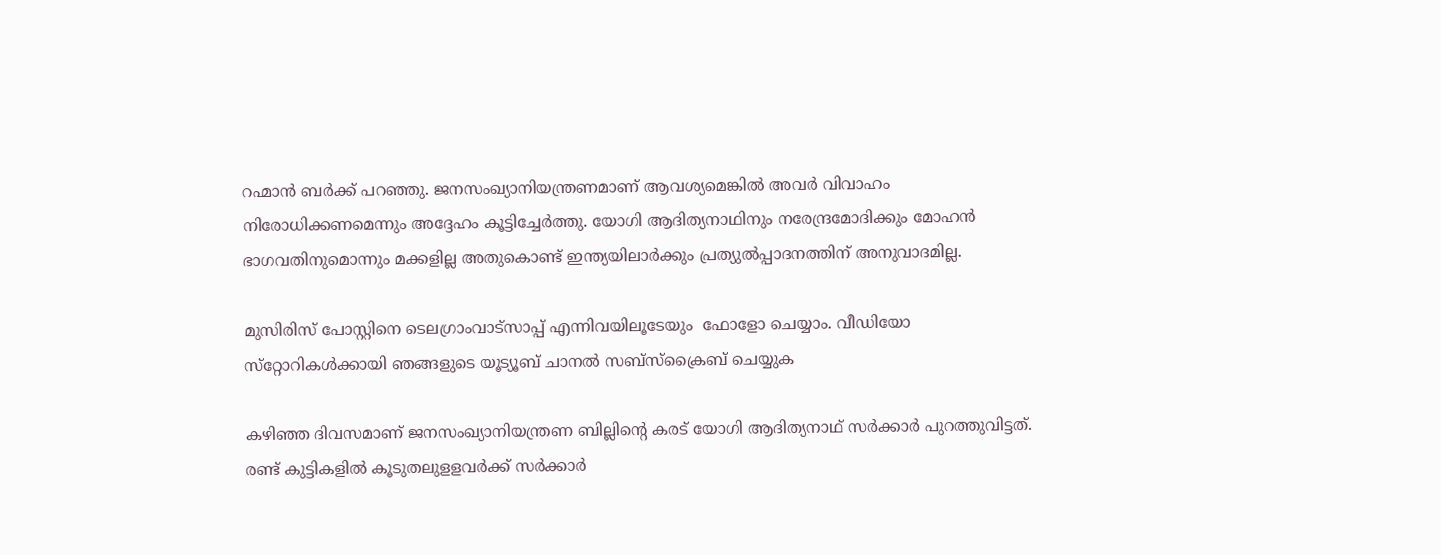റഹ്മാന്‍ ബര്‍ക്ക് പറഞ്ഞു. ജനസംഖ്യാനിയന്ത്രണമാണ് ആവശ്യമെങ്കില്‍ അവര്‍ വിവാഹം നിരോധിക്കണമെന്നും അദ്ദേഹം കൂട്ടിച്ചേര്‍ത്തു. യോഗി ആദിത്യനാഥിനും നരേന്ദ്രമോദിക്കും മോഹന്‍ ഭാഗവതിനുമൊന്നും മക്കളില്ല അതുകൊണ്ട് ഇന്ത്യയിലാര്‍ക്കും പ്രത്യുല്‍പ്പാദനത്തിന് അനുവാദമില്ല.

മുസിരിസ് പോസ്റ്റിനെ ടെലഗ്രാംവാട്‌സാപ്പ് എന്നിവയിലൂടേയും  ഫോളോ ചെയ്യാം. വീഡിയോ സ്‌റ്റോറികള്‍ക്കായി ഞങ്ങളുടെ യൂട്യൂബ് ചാനല്‍ സബ്‌സ്‌ക്രൈബ് ചെയ്യുക

കഴിഞ്ഞ ദിവസമാണ് ജനസംഖ്യാനിയന്ത്രണ ബില്ലിന്റെ കരട് യോഗി ആദിത്യനാഥ് സര്‍ക്കാര്‍ പുറത്തുവിട്ടത്. രണ്ട് കുട്ടികളില്‍ കൂടുതലുളളവര്‍ക്ക് സര്‍ക്കാര്‍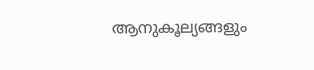ആനുകൂല്യങ്ങളും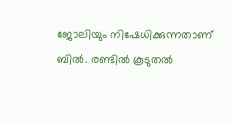ജോലിയും നിഷേധിക്കുന്നതാണ് ബില്‍. രണ്ടില്‍ കൂടുതല്‍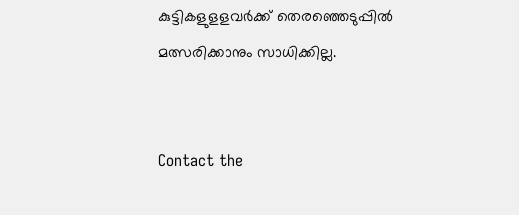കുട്ടികളുളളവര്‍ക്ക് തെരഞ്ഞെടുപ്പില്‍ മത്സരിക്കാനും സാധിക്കില്ല.


Contact the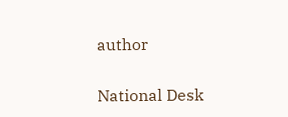author

National Desk